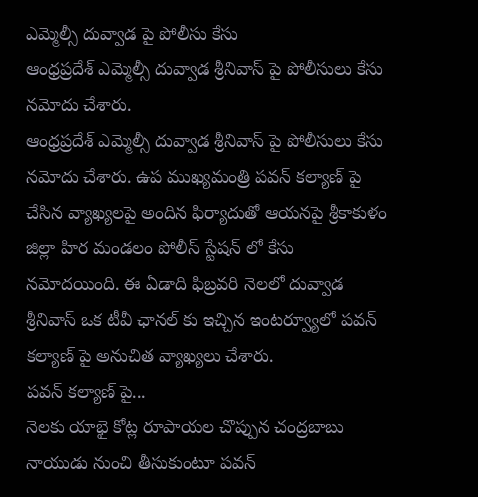ఎమ్మెల్సీ దువ్వాడ పై పోలీసు కేసు
ఆంధ్రప్రదేశ్ ఎమ్మెల్సీ దువ్వాడ శ్రీనివాస్ పై పోలీసులు కేసు నమోదు చేశారు.
ఆంధ్రప్రదేశ్ ఎమ్మెల్సీ దువ్వాడ శ్రీనివాస్ పై పోలీసులు కేసు నమోదు చేశారు. ఉప ముఖ్యమంత్రి పవన్ కల్యాణ్ పై చేసిన వ్యాఖ్యలపై అందిన ఫిర్యాదుతో ఆయనపై శ్రీకాకుళం జిల్లా హిర మండలం పోలీస్ స్టేషన్ లో కేసు నమోదయింది. ఈ ఏడాది ఫిబ్రవరి నెలలో దువ్వాడ శ్రీనివాస్ ఒక టీవీ ఛానల్ కు ఇచ్చిన ఇంటర్వ్యూలో పవన్ కల్యాణ్ పై అనుచిత వ్యాఖ్యలు చేశారు.
పవన్ కల్యాణ్ పై...
నెలకు యాభై కోట్ల రూపాయల చొప్పున చంద్రబాబు నాయుడు నుంచి తీసుకుంటూ పవన్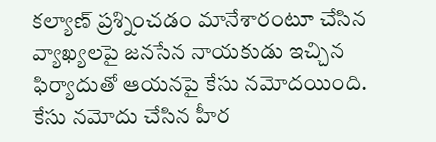కల్యాణ్ ప్రశ్నించడం మానేశారంటూ చేసిన వ్యాఖ్యలపై జనసేన నాయకుడు ఇచ్చిన ఫిర్యాదుతో ఆయనపై కేసు నమోదయింది. కేసు నమోదు చేసిన హీర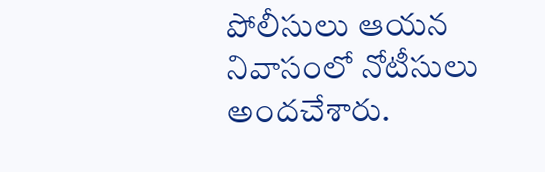పోలీసులు ఆయన నివాసంలో నోటీసులు అందచేశారు.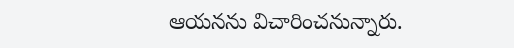ఆయనను విచారించనున్నారు.